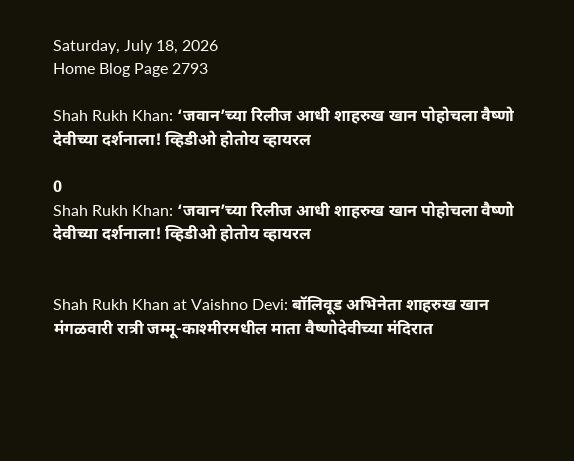Saturday, July 18, 2026
Home Blog Page 2793

Shah Rukh Khan: ‘जवान’च्या रिलीज आधी शाहरुख खान पोहोचला वैष्णो देवीच्या दर्शनाला! व्हिडीओ होतोय व्हायरल

0
Shah Rukh Khan: ‘जवान’च्या रिलीज आधी शाहरुख खान पोहोचला वैष्णो देवीच्या दर्शनाला! व्हिडीओ होतोय व्हायरल


Shah Rukh Khan at Vaishno Devi: बॉलिवूड अभिनेता शाहरुख खान मंगळवारी रात्री जम्मू-काश्मीरमधील माता वैष्णोदेवीच्या मंदिरात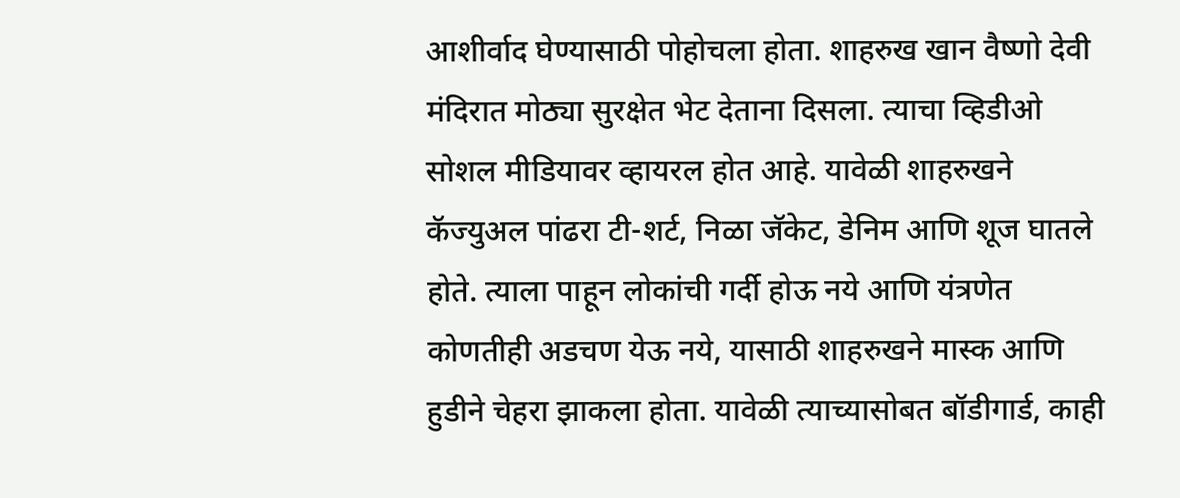आशीर्वाद घेण्यासाठी पोहोचला होता. शाहरुख खान वैष्णो देवी मंदिरात मोठ्या सुरक्षेत भेट देताना दिसला. त्याचा व्हिडीओ सोशल मीडियावर व्हायरल होत आहे. यावेळी शाहरुखने कॅज्युअल पांढरा टी-शर्ट, निळा जॅकेट, डेनिम आणि शूज घातले होते. त्याला पाहून लोकांची गर्दी होऊ नये आणि यंत्रणेत कोणतीही अडचण येऊ नये, यासाठी शाहरुखने मास्क आणि हुडीने चेहरा झाकला होता. यावेळी त्याच्यासोबत बॉडीगार्ड, काही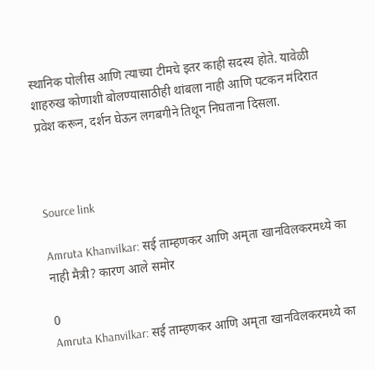स्थानिक पोलीस आणि त्याच्या टीमचे इतर काही सदस्य होते. यावेळी शाहरुख कोणाशी बोलण्यासाठीही थांबला नाही आणि पटकन मंदिरात प्रवेश करून, दर्शन घेऊन लगबगीने तिथून निघताना दिसला.



Source link

Amruta Khanvilkar: सई ताम्हणकर आणि अमृता खानविलकरमध्ये का नाही मैत्री? कारण आले समोर

0
Amruta Khanvilkar: सई ताम्हणकर आणि अमृता खानविलकरमध्ये का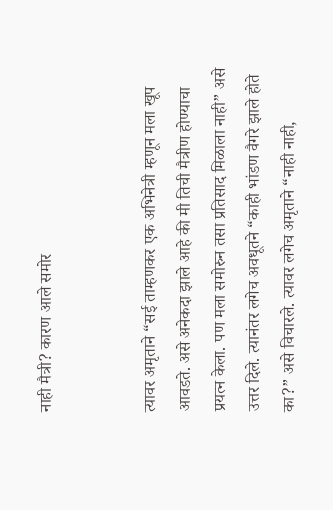नाही मैत्री? कारण आले समोर


त्यावर अमृताने “सई ताम्हणकर एक अभिनेत्री म्हणून मला खूप आवडते. असे अनेकदा झाले आहे की मी तिची मैत्रीण होण्याचा प्रयत्न केला. पण मला समोरुन तसा प्रतिसाद मिळाला नाही” असे उत्तर दिले. त्यानंतर लगेच अवधूतने “काही भांडण वैगरे झाले होते का?” असे विचारले. त्यावर लगेच अमृताने “नाही नाही,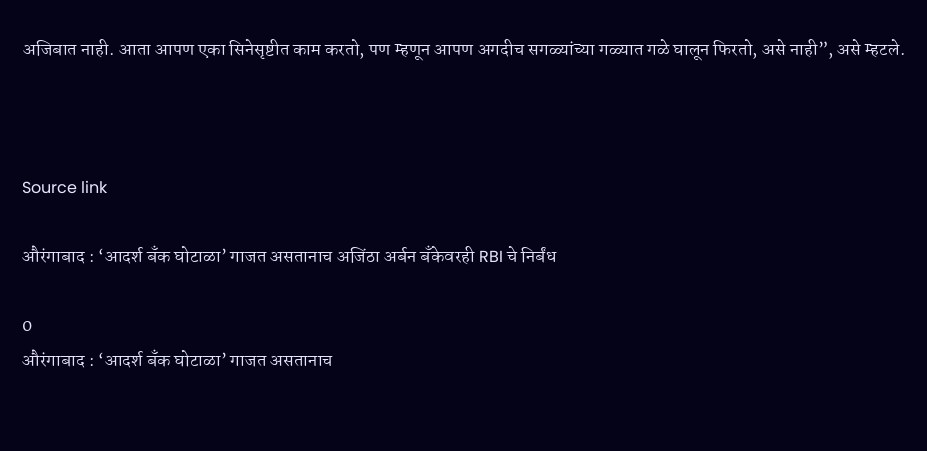अजिबात नाही. आता आपण एका सिनेसृष्टीत काम करतो, पण म्हणून आपण अगदीच सगळ्यांच्या गळ्यात गळे घालून फिरतो, असे नाही”, असे म्हटले.



Source link

औरंगाबाद : ‘आदर्श बँक घोटाळा’ गाजत असतानाच अजिंठा अर्बन बँकेवरही RBI चे निर्बंध

0
औरंगाबाद : ‘आदर्श बँक घोटाळा’ गाजत असतानाच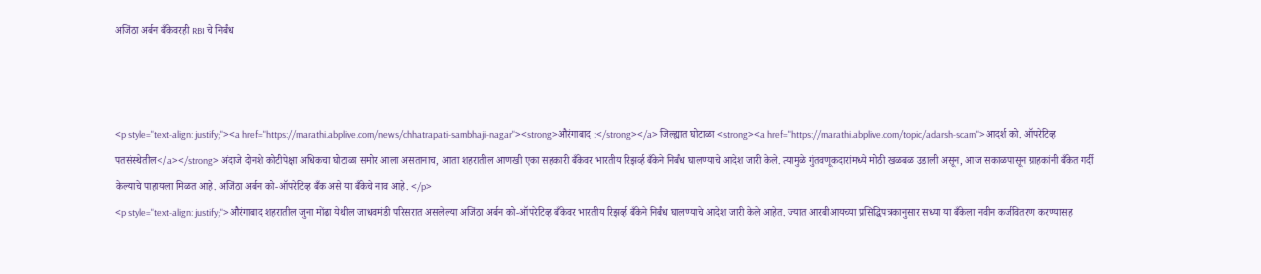अजिंठा अर्बन बँकेवरही RBI चे निर्बंध



<p style="text-align: justify;"><a href="https://marathi.abplive.com/news/chhatrapati-sambhaji-nagar"><strong>औरंगाबाद :</strong></a> जिल्ह्यात घोटाळा <strong><a href="https://marathi.abplive.com/topic/adarsh-scam">आदर्श को. ऑपरेटिव्ह पतसंस्थेतील</a></strong> अंदाजे दोनशे कोटीपेक्षा अधिकचा घोटाळा समोर आला असतानाच, आता शहरातील आणखी एका सहकारी बँकेवर भारतीय रिझर्व्ह बँकेने निर्बंध घालण्याचे आदेश जारी केले. त्यामुळे गुंतवणूकदारांमध्ये मोठी खळबळ उडाली असून, आज सकाळपासून ग्राहकांनी बँकेत गर्दी केल्याचे पाहायला मिळत आहे. अजिंठा अर्बन को-ऑपरेटिव्ह बँक असे या बँकेचे नाव आहे. </p>
<p style="text-align: justify;">औरंगाबाद शहरातील जुना मोंढा येथील जाधवमंडी परिसरात असलेल्या अजिंठा अर्बन को-ऑपरेटिव्ह बँकेवर भारतीय रिझर्व्ह बँकेने निर्बंध घालण्याचे आदेश जारी केले आहेत. ज्यात आरबीआयच्या प्रसिद्धिपत्रकानुसार सध्या या बँकेला नवीन कर्जवितरण करण्यासह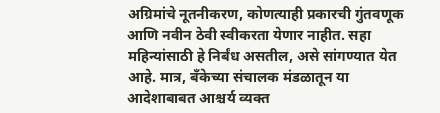अग्रिमांचे नूतनीकरण, कोणत्याही प्रकारची गुंतवणूक आणि नवीन ठेवी स्वीकरता येणार नाहीत. सहा महिन्यांसाठी हे निर्बंध असतील, असे सांगण्यात येत आहे. मात्र, बँकेच्या संचालक मंडळातून या आदेशाबाबत आश्चर्य व्यक्त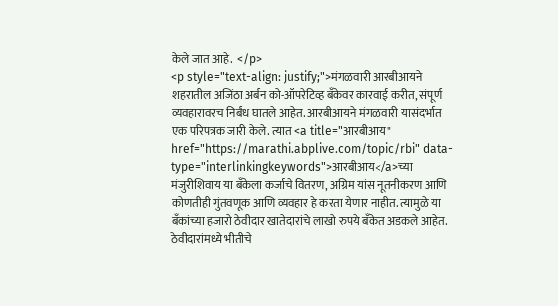केले जात आहे.  </p>
<p style="text-align: justify;">मंगळवारी आरबीआयने शहरातील अजिंठा अर्बन को-ऑपरेटिव्ह बँकेवर कारवाई करीत, संपूर्ण व्यवहारावरच निर्बंध घातले आहेत. आरबीआयने मंगळवारी यासंदर्भात एक परिपत्रक जारी केले. त्यात <a title="आरबीआय" href="https://marathi.abplive.com/topic/rbi" data-type="interlinkingkeywords">आरबीआय</a>च्या मंजुरीशिवाय या बँकेला कर्जाचे वितरण, अग्रिम यांस नूतनीकरण आणि कोणतीही गुंतवणूक आणि व्यवहार हे करता येणार नाहीत. त्यामुळे या बँकांच्या हजारो ठेवीदार खातेदारांचे लाखो रुपये बँकेत अडकले आहेत. ठेवीदारांमध्ये भीतीचे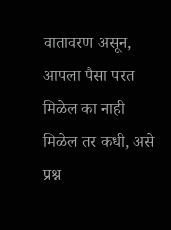वातावरण असून, आपला पैसा परत मिळेल का नाही मिळेल तर कधी, असे प्रश्न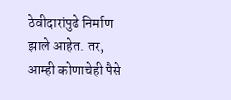ठेवीदारांपुढे निर्माण झाले आहेत. तर, आम्ही कोणाचेही पैसे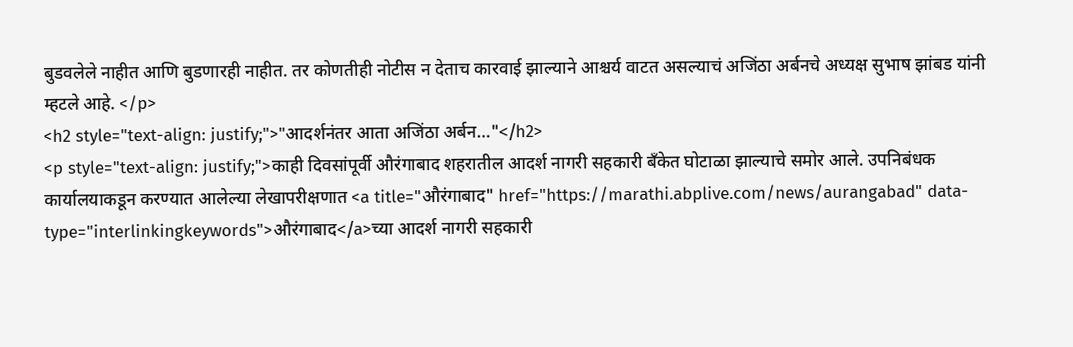बुडवलेले नाहीत आणि बुडणारही नाहीत. तर कोणतीही नोटीस न देताच कारवाई झाल्याने आश्चर्य वाटत असल्याचं अजिंठा अर्बनचे अध्यक्ष सुभाष झांबड यांनी म्हटले आहे. </p>
<h2 style="text-align: justify;">"आदर्शनंतर आता अजिंठा अर्बन…"</h2>
<p style="text-align: justify;">काही दिवसांपूर्वी औरंगाबाद शहरातील आदर्श नागरी सहकारी बँकेत घोटाळा झाल्याचे समोर आले. उपनिबंधक कार्यालयाकडून करण्यात आलेल्या लेखापरीक्षणात <a title="औरंगाबाद" href="https://marathi.abplive.com/news/aurangabad" data-type="interlinkingkeywords">औरंगाबाद</a>च्या आदर्श नागरी सहकारी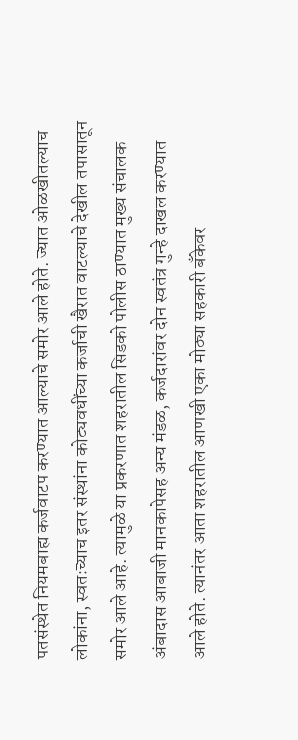पतसंस्थेत नियमबाह्य कर्जवाटप करण्यात आल्याचे समोर आले होते. ज्यात ओळखीतल्याच लोकांना, स्वतःच्याच इतर संस्थांना कोट्यवधींच्या कर्जाची खैरात वाटल्याचे देखील तपासातून समोर आले आहे. त्यामुळे या प्रकरणात शहरातील सिडको पोलीस ठाण्यात मुख्य संचालक अंबादास आबाजी मानकापेसह अन्य मंडळ, कर्जदारांवर दोन स्वतंत्र गुन्हे दाखल करण्यात आले होते. त्यानंतर आता शहरातील आणखी एका मोठ्या सहकारी बँकेवर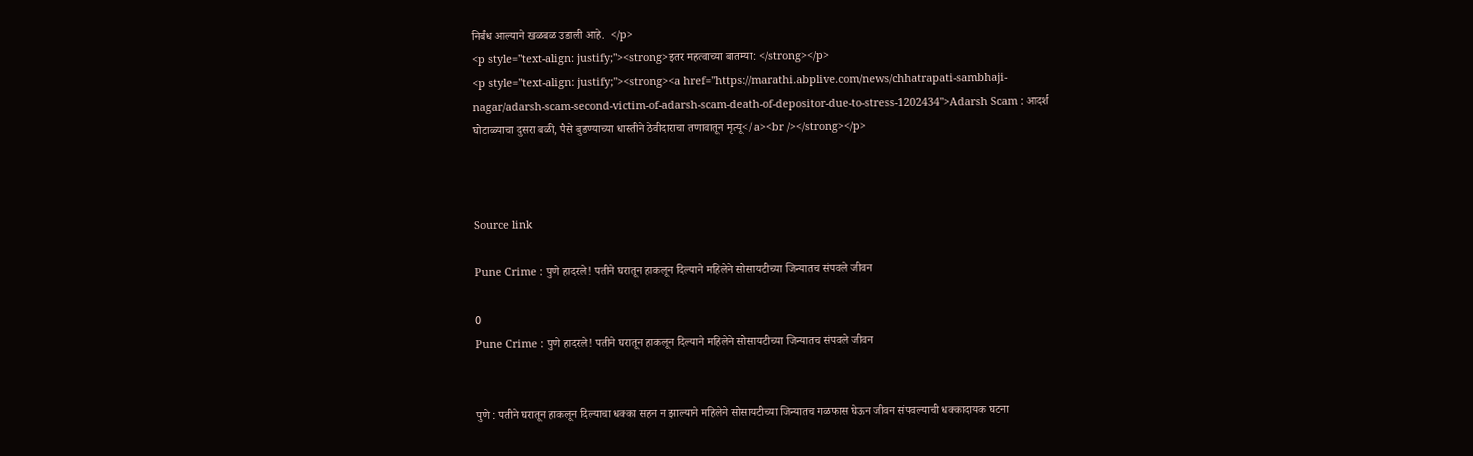निर्बंध आल्याने खळबळ उडाली आहे.  </p>
<p style="text-align: justify;"><strong>इतर महत्वाच्या बातम्या: </strong></p>
<p style="text-align: justify;"><strong><a href="https://marathi.abplive.com/news/chhatrapati-sambhaji-nagar/adarsh-scam-second-victim-of-adarsh-scam-death-of-depositor-due-to-stress-1202434">Adarsh Scam : आदर्श घोटाळ्याचा दुसरा बळी, पैसे बुडण्याच्या धास्तीने ठेवीदाराचा तणावातून मृत्यू</a><br /></strong></p>



Source link

Pune Crime : पुणे हादरले! पतीने घरातून हाकलून दिल्याने महिलेने सोसायटीच्या जिन्यातच संपवले जीवन

0
Pune Crime : पुणे हादरले! पतीने घरातून हाकलून दिल्याने महिलेने सोसायटीच्या जिन्यातच संपवले जीवन


पुणे : पतीने घरातून हाकलून दिल्याचा धक्का सहन न झाल्याने महिलेने सोसायटीच्या जिन्यातच गळफास घेऊन जीवन संपवल्याची धक्कादायक घटना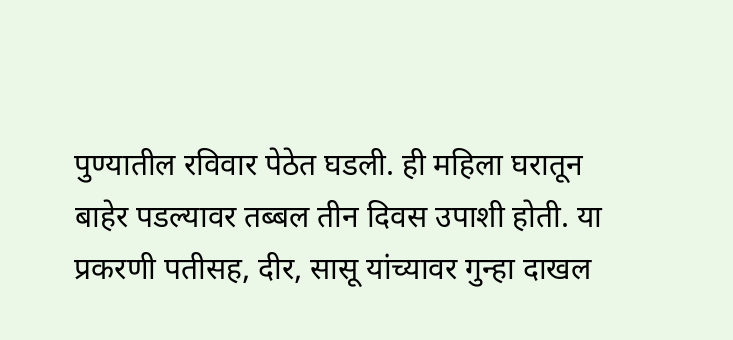पुण्यातील रविवार पेठेत घडली. ही महिला घरातून बाहेर पडल्यावर तब्बल तीन दिवस उपाशी होती. या प्रकरणी पतीसह, दीर, सासू यांच्यावर गुन्हा दाखल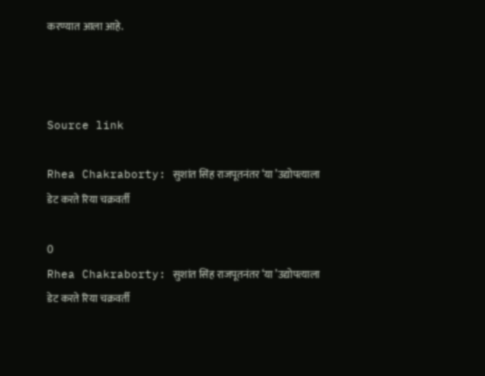करण्यात आला आहे.



Source link

Rhea Chakraborty: सुशांत सिंह राजपूतनंतर ‘या ’उद्योपत्याला डेट करते रिया चक्रवर्ती

0
Rhea Chakraborty: सुशांत सिंह राजपूतनंतर ‘या ’उद्योपत्याला डेट करते रिया चक्रवर्ती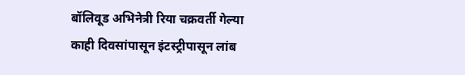बॉलिवूड अभिनेत्री रिया चक्रवर्ती गेल्या काही दिवसांपासून इंटस्ट्रीपासून लांब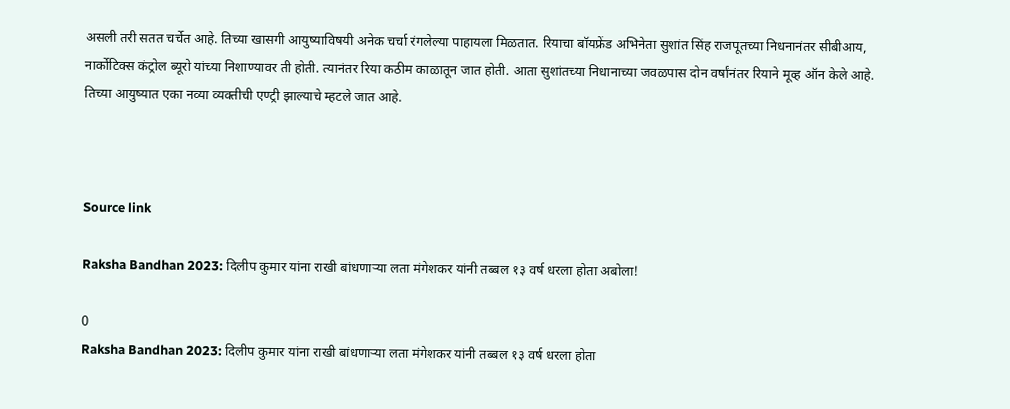असली तरी सतत चर्चेत आहे. तिच्या खासगी आयुष्याविषयी अनेक चर्चा रंगलेल्या पाहायला मिळतात. रियाचा बॉयफ्रेंड अभिनेता सुशांत सिंह राजपूतच्या निधनानंतर सीबीआय, नार्कोटिक्स कंट्रोल ब्यूरो यांच्या निशाण्यावर ती होती. त्यानंतर रिया कठीम काळातून जात होती. आता सुशांतच्या निधानाच्या जवळपास दोन वर्षांनंतर रियाने मूव्ह ऑन केले आहे. तिच्या आयुष्यात एका नव्या व्यक्तीची एण्ट्री झाल्याचे म्हटले जात आहे.



Source link

Raksha Bandhan 2023: दिलीप कुमार यांना राखी बांधणाऱ्या लता मंगेशकर यांनी तब्बल १३ वर्ष धरला होता अबोला!

0
Raksha Bandhan 2023: दिलीप कुमार यांना राखी बांधणाऱ्या लता मंगेशकर यांनी तब्बल १३ वर्ष धरला होता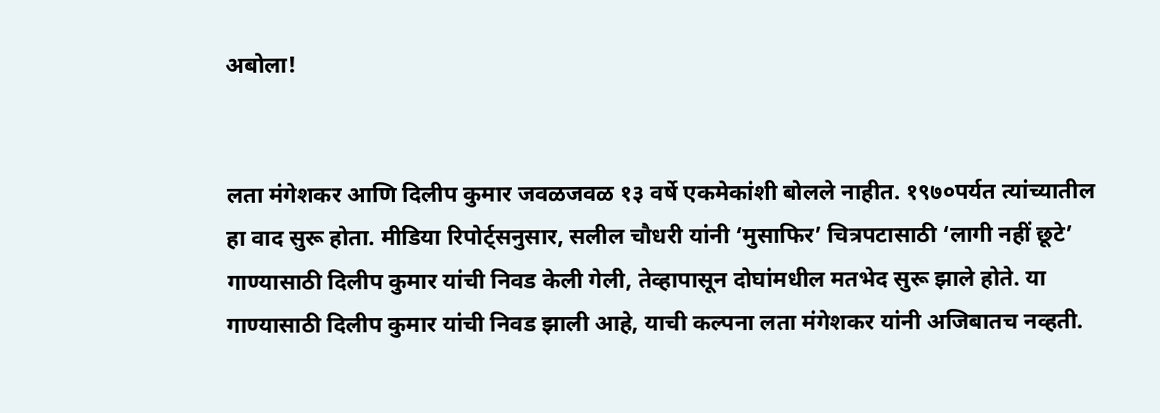अबोला!


लता मंगेशकर आणि दिलीप कुमार जवळजवळ १३ वर्षे एकमेकांशी बोलले नाहीत. १९७०पर्यत त्यांच्यातील हा वाद सुरू होता. मीडिया रिपोर्ट्सनुसार, सलील चौधरी यांनी ‘मुसाफिर’ चित्रपटासाठी ‘लागी नहीं छूटे’ गाण्यासाठी दिलीप कुमार यांची निवड केली गेली, तेव्हापासून दोघांमधील मतभेद सुरू झाले होते. या गाण्यासाठी दिलीप कुमार यांची निवड झाली आहे, याची कल्पना लता मंगेशकर यांनी अजिबातच नव्हती.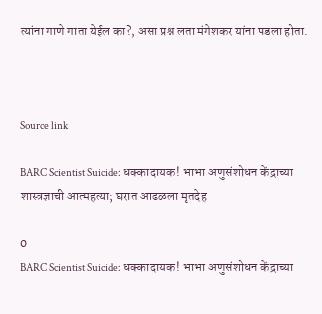त्यांना गाणे गाता येईल का?, असा प्रश्न लता मंगेशकर यांना पडला होता.



Source link

BARC Scientist Suicide: धक्कादायक! भाभा अणुसंशोधन केंद्राच्या शास्त्रज्ञाची आत्महत्या; घरात आढळला मृतदेह

0
BARC Scientist Suicide: धक्कादायक! भाभा अणुसंशोधन केंद्राच्या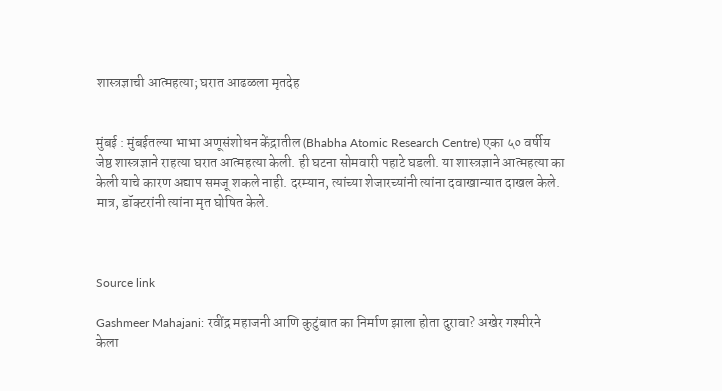शास्त्रज्ञाची आत्महत्या; घरात आढळला मृतदेह


मुंबई : मुंबईतल्या भाभा अणूसंशोधन केंद्रातील (Bhabha Atomic Research Centre) एका ५० वर्षीय जेष्ठ शास्त्रज्ञाने राहत्या घरात आत्महत्या केली. ही घटना सोमवारी पहाटे घडली. या शास्त्रज्ञाने आत्महत्या का केली याचे कारण अद्याप समजू शकले नाही. दरम्यान, त्यांच्या शेजारच्यांनी त्यांना दवाखान्यात दाखल केले. मात्र, डॉक्टरांनी त्यांना मृत घोषित केले.



Source link

Gashmeer Mahajani: रवींद्र महाजनी आणि कुटुंबात का निर्माण झाला होता दुरावा? अखेर गश्मीरने केला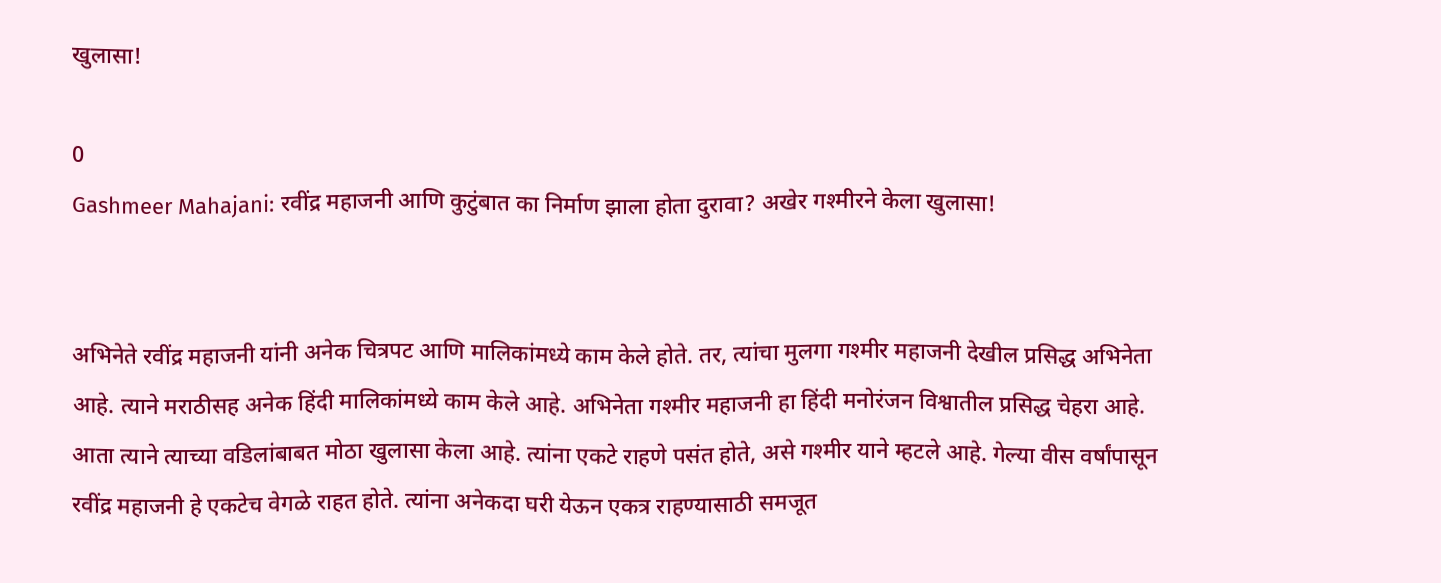खुलासा!

0
Gashmeer Mahajani: रवींद्र महाजनी आणि कुटुंबात का निर्माण झाला होता दुरावा? अखेर गश्मीरने केला खुलासा!


अभिनेते रवींद्र महाजनी यांनी अनेक चित्रपट आणि मालिकांमध्ये काम केले होते. तर, त्यांचा मुलगा गश्मीर महाजनी देखील प्रसिद्ध अभिनेता आहे. त्याने मराठीसह अनेक हिंदी मालिकांमध्ये काम केले आहे. अभिनेता गश्मीर महाजनी हा हिंदी मनोरंजन विश्वातील प्रसिद्ध चेहरा आहे. आता त्याने त्याच्या वडिलांबाबत मोठा खुलासा केला आहे. त्यांना एकटे राहणे पसंत होते, असे गश्मीर याने म्हटले आहे. गेल्या वीस वर्षांपासून रवींद्र महाजनी हे एकटेच वेगळे राहत होते. त्यांना अनेकदा घरी येऊन एकत्र राहण्यासाठी समजूत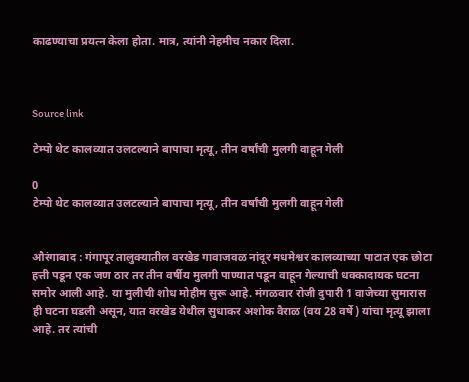काढण्याचा प्रयत्न केला होता. मात्र, त्यांनी नेहमीच नकार दिला.



Source link

टेम्पो थेट कालव्यात उलटल्याने बापाचा मृत्यू, तीन वर्षांची मुलगी वाहून गेली

0
टेम्पो थेट कालव्यात उलटल्याने बापाचा मृत्यू, तीन वर्षांची मुलगी वाहून गेली


औरंगाबाद : गंगापूर तालुक्यातील वरखेड गावाजवळ नांदूर मधमेश्वर कालव्याच्या पाटात एक छोटा हत्ती पडून एक जण ठार तर तीन वर्षीय मुलगी पाण्यात पडून वाहून गेल्याची धक्कादायक घटना समोर आली आहे. या मुलीची शोध मोहीम सुरू आहे. मंगळवार रोजी दुपारी 1 वाजेच्या सुमारास ही घटना घडली असून, यात वरखेड येथील सुधाकर अशोक वैराळ (वय 28 वर्षे) यांचा मृत्यू झाला आहे. तर त्यांची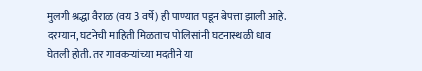मुलगी श्रद्धा वैराळ (वय 3 वर्षे) ही पाण्यात पडून बेपत्ता झाली आहे. दरम्यान, घटनेची माहिती मिळताच पोलिसांनी घटनास्थळी धाव घेतली होती. तर गावकऱ्यांच्या मदतीने या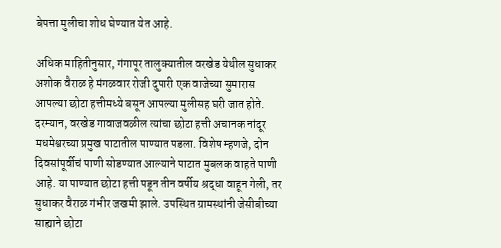बेपत्ता मुलीचा शोध घेण्यात येत आहे.

अधिक माहितीनुसार, गंगापूर तालुक्यातील वरखेड येथील सुधाकर अशोक वैराळ हे मंगळवार रोजी दुपारी एक वाजेच्या सुमारास आपल्या छोटा हत्तीमध्ये बसून आपल्या मुलीसह घरी जात होते. दरम्यान, वरखेड गावाजवळील त्यांचा छोटा हत्ती अचानक नांदूर मधमेश्वरच्या प्रमुख पाटातील पाण्यात पडला. विशेष म्हणजे, दोन दिवसांपूर्वीचं पाणी सोडण्यात आल्याने पाटात मुबलक वाहते पाणी आहे. या पाण्यात छोटा हत्ती पडून तीन वर्षीय श्रद्धा वाहून गेली, तर सुधाकर वैराळ गंभीर जखमी झाले. उपस्थित ग्रामस्थांनी जेसीबीच्या साह्याने छोटा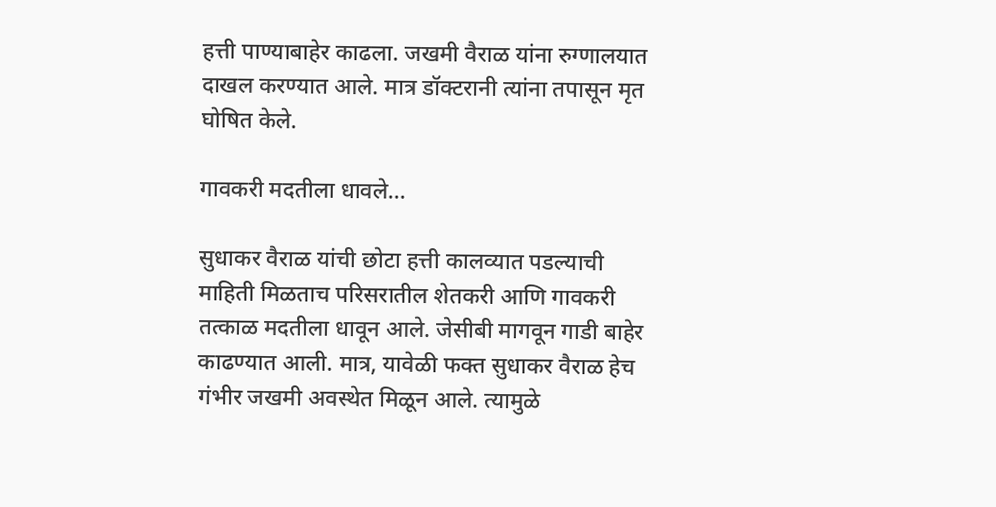हत्ती पाण्याबाहेर काढला. जखमी वैराळ यांना रुग्णालयात दाखल करण्यात आले. मात्र डॉक्टरानी त्यांना तपासून मृत घोषित केले.

गावकरी मदतीला धावले…

सुधाकर वैराळ यांची छोटा हत्ती कालव्यात पडल्याची माहिती मिळताच परिसरातील शेतकरी आणि गावकरी तत्काळ मदतीला धावून आले. जेसीबी मागवून गाडी बाहेर काढण्यात आली. मात्र, यावेळी फक्त सुधाकर वैराळ हेच गंभीर जखमी अवस्थेत मिळून आले. त्यामुळे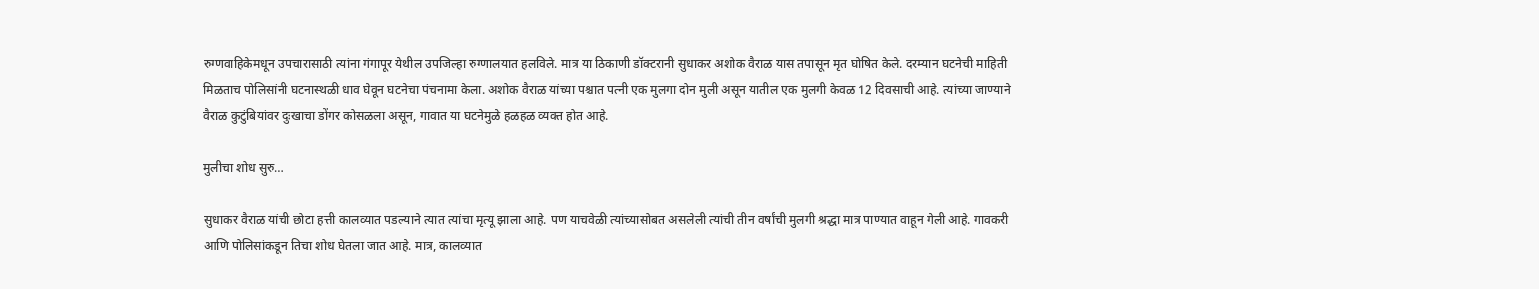रुग्णवाहिकेमधून उपचारासाठी त्यांना गंगापूर येथील उपजिल्हा रुग्णालयात हलविले. मात्र या ठिकाणी डॉक्टरानी सुधाकर अशोक वैराळ यास तपासून मृत घोषित केले. दरम्यान घटनेची माहिती मिळताच पोलिसांनी घटनास्थळी धाव घेवून घटनेचा पंचनामा केला. अशोक वैराळ यांच्या पश्चात पत्नी एक मुलगा दोन मुली असून यातील एक मुलगी केवळ 12 दिवसाची आहे. त्यांच्या जाण्याने वैराळ कुटुंबियांवर दुःखाचा डोंगर कोसळला असून, गावात या घटनेमुळे हळहळ व्यक्त होत आहे.

मुलीचा शोध सुरु…

सुधाकर वैराळ यांची छोटा हत्ती कालव्यात पडल्याने त्यात त्यांचा मृत्यू झाला आहे. पण याचवेळी त्यांच्यासोबत असलेली त्यांची तीन वर्षांची मुलगी श्रद्धा मात्र पाण्यात वाहून गेली आहे. गावकरी आणि पोलिसांकडून तिचा शोध घेतला जात आहे. मात्र, कालव्यात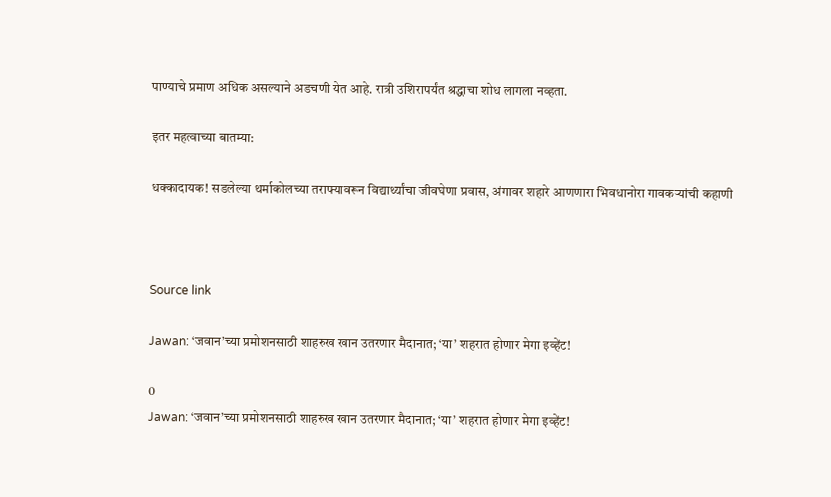पाण्याचे प्रमाण अधिक असल्याने अडचणी येत आहे. रात्री उशिरापर्यंत श्रद्धाचा शोध लागला नव्हता.

इतर महत्वाच्या बातम्या:

धक्कादायक! सडलेल्या थर्माकोलच्या तराफ्यावरून विद्यार्थ्यांचा जीवघेणा प्रवास, अंगावर शहारे आणणारा भिवधानोरा गावकऱ्यांची कहाणी



Source link

Jawan: ‘जवान’च्या प्रमोशनसाठी शाहरुख खान उतरणार मैदानात; ‘या’ शहरात होणार मेगा इव्हेंट!

0
Jawan: ‘जवान’च्या प्रमोशनसाठी शाहरुख खान उतरणार मैदानात; ‘या’ शहरात होणार मेगा इव्हेंट!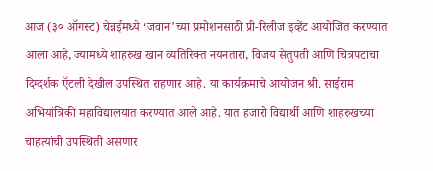आज (३० ऑगस्ट) चेन्नईमध्ये ‘जवान’च्या प्रमोशनसाठी प्री-रिलीज इव्हेंट आयोजित करण्यात आला आहे, ज्यामध्ये शाहरुख खान व्यतिरिक्त नयनतारा, विजय सेतुपती आणि चित्रपटाचा दिग्दर्शक ऍटली देखील उपस्थित राहणार आहे. या कार्यक्रमाचे आयोजन श्री. साईराम अभियांत्रिकी महाविद्यालयात करण्यात आले आहे. यात हजारो विद्यार्थी आणि शाहरुखच्या चाहत्यांची उपस्थिती असणार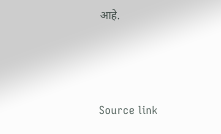आहे.



Source link